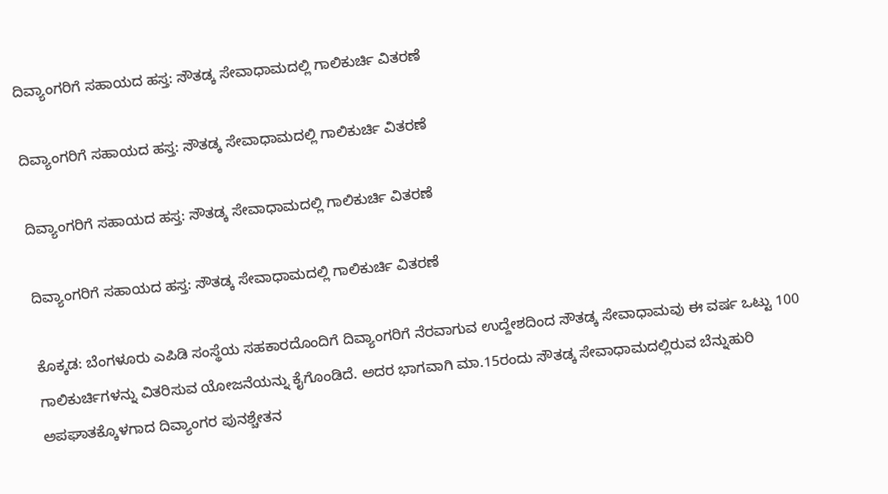ದಿವ್ಯಾಂಗರಿಗೆ ಸಹಾಯದ ಹಸ್ತ: ಸೌತಡ್ಕ ಸೇವಾಧಾಮದಲ್ಲಿ ಗಾಲಿಕುರ್ಚಿ ವಿತರಣೆ

ದಿವ್ಯಾಂಗರಿಗೆ ಸಹಾಯದ ಹಸ್ತ: ಸೌತಡ್ಕ ಸೇವಾಧಾಮದಲ್ಲಿ ಗಾಲಿಕುರ್ಚಿ ವಿತರಣೆ

ದಿವ್ಯಾಂಗರಿಗೆ ಸಹಾಯದ ಹಸ್ತ: ಸೌತಡ್ಕ ಸೇವಾಧಾಮದಲ್ಲಿ ಗಾಲಿಕುರ್ಚಿ ವಿತರಣೆ

ದಿವ್ಯಾಂಗರಿಗೆ ಸಹಾಯದ ಹಸ್ತ: ಸೌತಡ್ಕ ಸೇವಾಧಾಮದಲ್ಲಿ ಗಾಲಿಕುರ್ಚಿ ವಿತರಣೆ

ಕೊಕ್ಕಡ: ಬೆಂಗಳೂರು ಎಪಿಡಿ ಸಂಸ್ಥೆಯ ಸಹಕಾರದೊಂದಿಗೆ ದಿವ್ಯಾಂಗರಿಗೆ ನೆರವಾಗುವ ಉದ್ದೇಶದಿಂದ ಸೌತಡ್ಕ ಸೇವಾಧಾಮವು ಈ ವರ್ಷ ಒಟ್ಟು 100 ಗಾಲಿಕುರ್ಚಿಗಳನ್ನು ವಿತರಿಸುವ ಯೋಜನೆಯನ್ನು ಕೈಗೊಂಡಿದೆ. ಅದರ ಭಾಗವಾಗಿ ಮಾ.15ರಂದು ಸೌತಡ್ಕ ಸೇವಾಧಾಮದಲ್ಲಿರುವ ಬೆನ್ನುಹುರಿ ಅಪಘಾತಕ್ಕೊಳಗಾದ ದಿವ್ಯಾಂಗರ ಪುನಶ್ಚೇತನ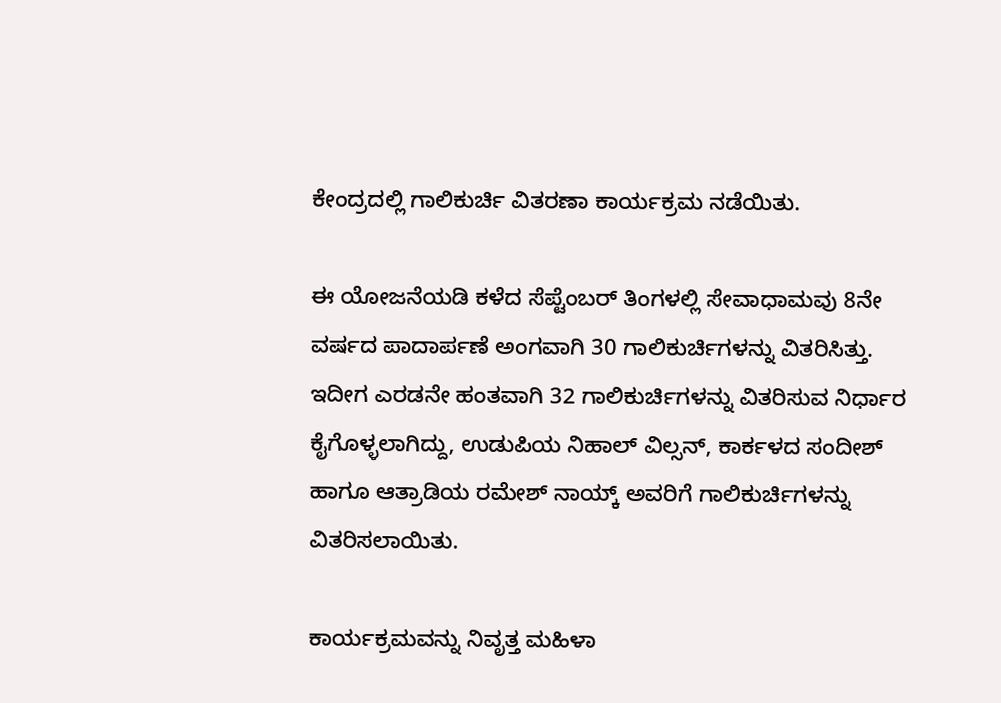ಕೇಂದ್ರದಲ್ಲಿ ಗಾಲಿಕುರ್ಚಿ ವಿತರಣಾ ಕಾರ್ಯಕ್ರಮ ನಡೆಯಿತು.

ಈ ಯೋಜನೆಯಡಿ ಕಳೆದ ಸೆಪ್ಟೆಂಬರ್ ತಿಂಗಳಲ್ಲಿ ಸೇವಾಧಾಮವು 8ನೇ ವರ್ಷದ ಪಾದಾರ್ಪಣೆ ಅಂಗವಾಗಿ 30 ಗಾಲಿಕುರ್ಚಿಗಳನ್ನು ವಿತರಿಸಿತ್ತು. ಇದೀಗ ಎರಡನೇ ಹಂತವಾಗಿ 32 ಗಾಲಿಕುರ್ಚಿಗಳನ್ನು ವಿತರಿಸುವ ನಿರ್ಧಾರ ಕೈಗೊಳ್ಳಲಾಗಿದ್ದು, ಉಡುಪಿಯ ನಿಹಾಲ್ ವಿಲ್ಸನ್, ಕಾರ್ಕಳದ ಸಂದೀಶ್ ಹಾಗೂ ಆತ್ರಾಡಿಯ ರಮೇಶ್ ನಾಯ್ಕ್ ಅವರಿಗೆ ಗಾಲಿಕುರ್ಚಿಗಳನ್ನು ವಿತರಿಸಲಾಯಿತು.

ಕಾರ್ಯಕ್ರಮವನ್ನು ನಿವೃತ್ತ ಮಹಿಳಾ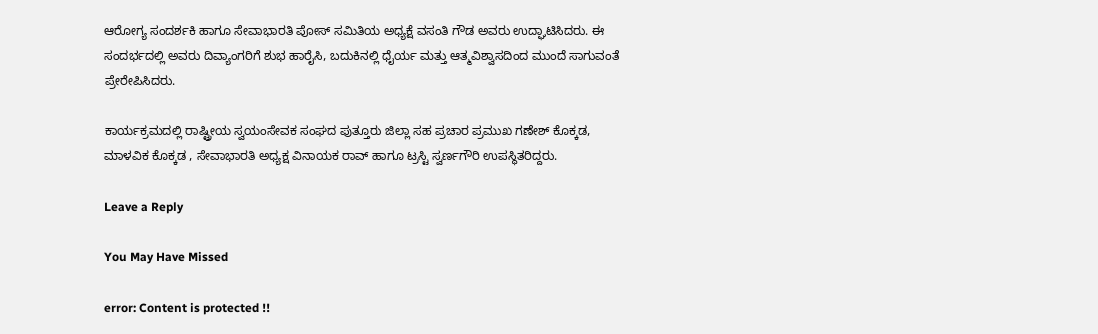ಆರೋಗ್ಯ ಸಂದರ್ಶಕಿ ಹಾಗೂ ಸೇವಾಭಾರತಿ ಪೋಸ್ ಸಮಿತಿಯ ಅಧ್ಯಕ್ಷೆ ವಸಂತಿ ಗೌಡ ಅವರು ಉದ್ಘಾಟಿಸಿದರು. ಈ ಸಂದರ್ಭದಲ್ಲಿ ಅವರು ದಿವ್ಯಾಂಗರಿಗೆ ಶುಭ ಹಾರೈಸಿ, ಬದುಕಿನಲ್ಲಿ ಧೈರ್ಯ ಮತ್ತು ಆತ್ಮವಿಶ್ವಾಸದಿಂದ ಮುಂದೆ ಸಾಗುವಂತೆ ಪ್ರೇರೇಪಿಸಿದರು.

ಕಾರ್ಯಕ್ರಮದಲ್ಲಿ ರಾಷ್ಟ್ರೀಯ ಸ್ವಯಂಸೇವಕ ಸಂಘದ ಪುತ್ತೂರು ಜಿಲ್ಲಾ ಸಹ ಪ್ರಚಾರ ಪ್ರಮುಖ ಗಣೇಶ್ ಕೊಕ್ಕಡ, ಮಾಳವಿಕ ಕೊಕ್ಕಡ , ಸೇವಾಭಾರತಿ ಅಧ್ಯಕ್ಷ ವಿನಾಯಕ ರಾವ್ ಹಾಗೂ ಟ್ರಸ್ಟಿ ಸ್ವರ್ಣಗೌರಿ ಉಪಸ್ಥಿತರಿದ್ದರು.

Leave a Reply

You May Have Missed

error: Content is protected !!